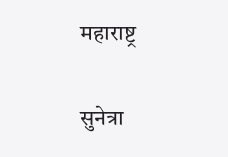महाराष्ट्र

सुनेत्रा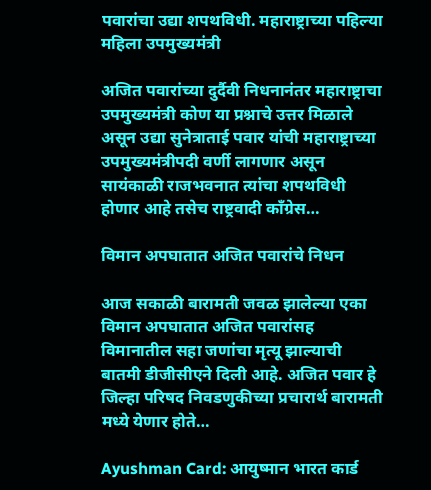पवारांचा उद्या शपथविधी. महाराष्ट्राच्या पहिल्या महिला उपमुख्यमंत्री

अजित पवारांच्या दुर्दैवी निधनानंतर महाराष्ट्राचा उपमुख्यमंत्री कोण या प्रश्नाचे उत्तर मिळाले असून उद्या सुनेत्राताई पवार यांची महाराष्ट्राच्या उपमुख्यमंत्रीपदी वर्णी लागणार असून सायंकाळी राजभवनात त्यांचा शपथविधी होणार आहे तसेच राष्ट्रवादी काँग्रेस…

विमान अपघातात अजित पवारांचे निधन

आज सकाळी बारामती जवळ झालेल्या एका विमान अपघातात अजित पवारांसह विमानातील सहा जणांचा मृत्यू झाल्याची बातमी डीजीसीएने दिली आहे. अजित पवार हे जिल्हा परिषद निवडणुकीच्या प्रचारार्थ बारामती मध्ये येणार होते…

Ayushman Card: आयुष्मान भारत कार्ड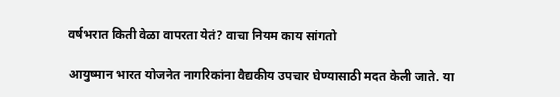वर्षभरात किती वेळा वापरता येतं? वाचा नियम काय सांगतो

आयुष्मान भारत योजनेत नागरिकांना वैद्यकीय उपचार घेण्यासाठी मदत केली जाते. या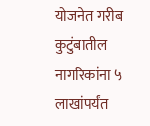योजनेत गरीब कुटुंबातील नागरिकांना ५ लाखांपर्यंत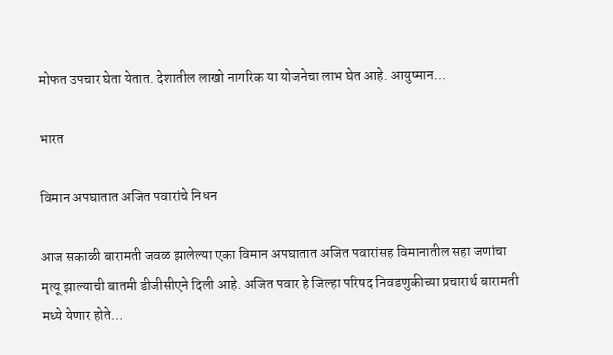मोफत उपचार घेता येतात. देशातील लाखो नागरिक या योजनेचा लाभ घेत आहे. आयुष्मान…

भारत

विमान अपघातात अजित पवारांचे निधन

आज सकाळी बारामती जवळ झालेल्या एका विमान अपघातात अजित पवारांसह विमानातील सहा जणांचा मृत्यू झाल्याची बातमी डीजीसीएने दिली आहे. अजित पवार हे जिल्हा परिषद निवडणुकीच्या प्रचारार्थ बारामती मध्ये येणार होते…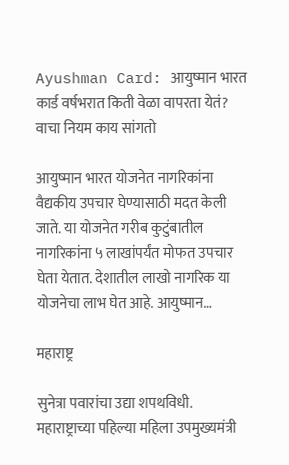Ayushman Card: आयुष्मान भारत कार्ड वर्षभरात किती वेळा वापरता येतं? वाचा नियम काय सांगतो

आयुष्मान भारत योजनेत नागरिकांना वैद्यकीय उपचार घेण्यासाठी मदत केली जाते. या योजनेत गरीब कुटुंबातील नागरिकांना ५ लाखांपर्यंत मोफत उपचार घेता येतात. देशातील लाखो नागरिक या योजनेचा लाभ घेत आहे. आयुष्मान…

महाराष्ट्र

सुनेत्रा पवारांचा उद्या शपथविधी. महाराष्ट्राच्या पहिल्या महिला उपमुख्यमंत्री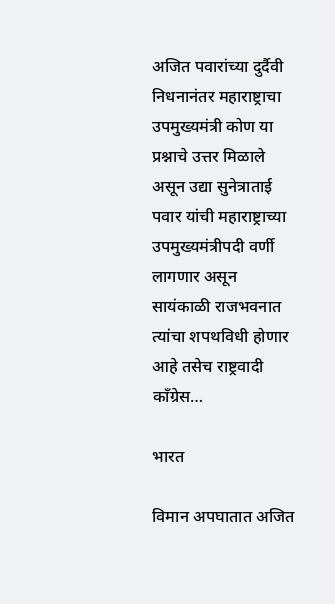अजित पवारांच्या दुर्दैवी निधनानंतर महाराष्ट्राचा उपमुख्यमंत्री कोण या प्रश्नाचे उत्तर मिळाले असून उद्या सुनेत्राताई पवार यांची महाराष्ट्राच्या उपमुख्यमंत्रीपदी वर्णी लागणार असून सायंकाळी राजभवनात त्यांचा शपथविधी होणार आहे तसेच राष्ट्रवादी काँग्रेस…

भारत

विमान अपघातात अजित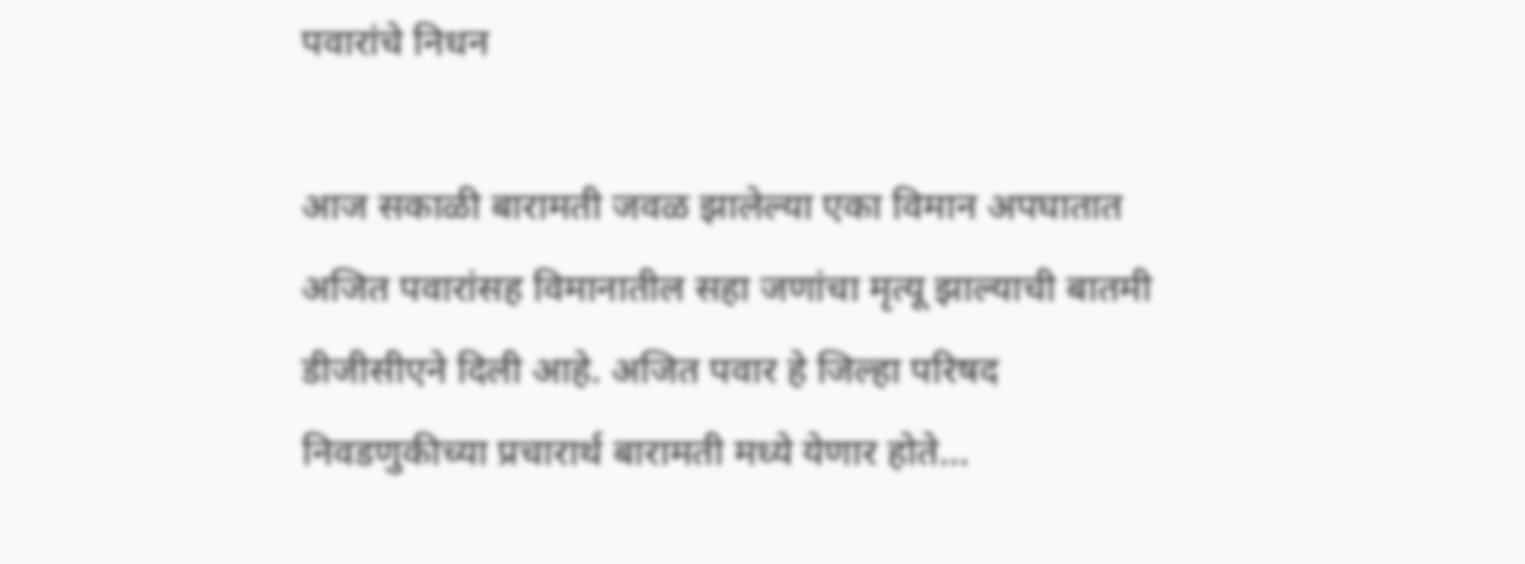पवारांचे निधन

आज सकाळी बारामती जवळ झालेल्या एका विमान अपघातात अजित पवारांसह विमानातील सहा जणांचा मृत्यू झाल्याची बातमी डीजीसीएने दिली आहे. अजित पवार हे जिल्हा परिषद निवडणुकीच्या प्रचारार्थ बारामती मध्ये येणार होते…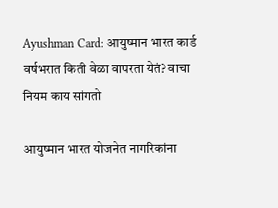Ayushman Card: आयुष्मान भारत कार्ड वर्षभरात किती वेळा वापरता येतं? वाचा नियम काय सांगतो

आयुष्मान भारत योजनेत नागरिकांना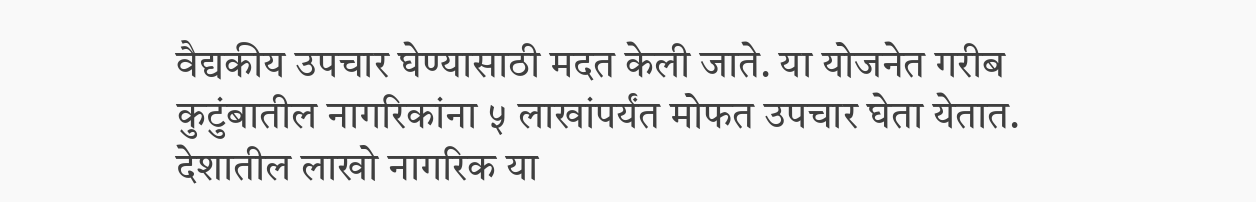वैद्यकीय उपचार घेण्यासाठी मदत केली जाते. या योजनेत गरीब कुटुंबातील नागरिकांना ५ लाखांपर्यंत मोफत उपचार घेता येतात. देशातील लाखो नागरिक या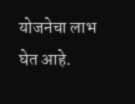योजनेचा लाभ घेत आहे.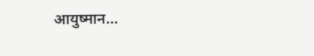आयुष्मान…